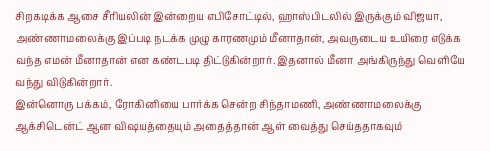சிறகடிக்க ஆசை சீரியலின் இன்றைய எபிசோட்டில், ஹாஸ்பிடலில் இருக்கும் விஜயா, அண்ணாமலைக்கு இப்படி நடக்க முழு காரணமும் மீனாதான், அவருடைய உயிரை எடுக்க வந்த எமன் மீனாதான் என கண்டபடி திட்டுகின்றார். இதனால் மீனா அங்கிருந்து வெளியே வந்து விடுகின்றார்.
இன்னொரு பக்கம், ரோகினியை பார்க்க சென்ற சிந்தாமணி, அண்ணாமலைக்கு ஆக்சிடென்ட் ஆன விஷயத்தையும் அதைத்தான் ஆள் வைத்து செய்ததாகவும்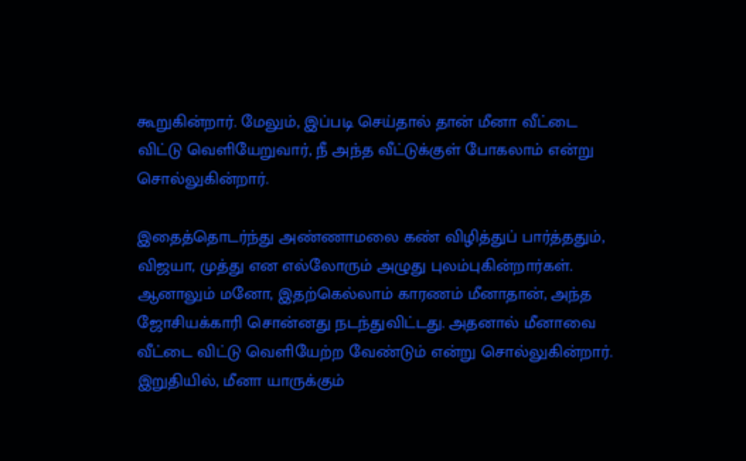கூறுகின்றார். மேலும், இப்படி செய்தால் தான் மீனா வீட்டை விட்டு வெளியேறுவார், நீ அந்த வீட்டுக்குள் போகலாம் என்று சொல்லுகின்றார்.

இதைத்தொடர்ந்து அண்ணாமலை கண் விழித்துப் பார்த்ததும், விஜயா, முத்து என எல்லோரும் அழுது புலம்புகின்றார்கள். ஆனாலும் மனோ, இதற்கெல்லாம் காரணம் மீனாதான், அந்த ஜோசியக்காரி சொன்னது நடந்துவிட்டது. அதனால் மீனாவை வீட்டை விட்டு வெளியேற்ற வேண்டும் என்று சொல்லுகின்றார்.
இறுதியில், மீனா யாருக்கும்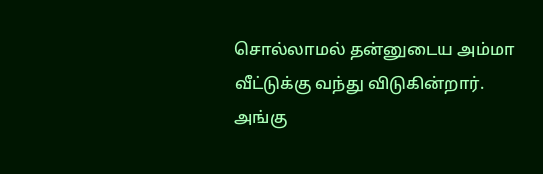சொல்லாமல் தன்னுடைய அம்மா வீட்டுக்கு வந்து விடுகின்றார். அங்கு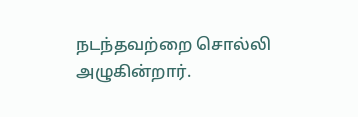நடந்தவற்றை சொல்லி அழுகின்றார்.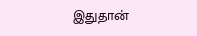இதுதான்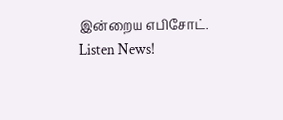இன்றைய எபிசோட்.
Listen News!